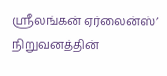ஸ்ரீலங்கன் ஏர்லைன்ஸ்’ நிறுவனத்தின்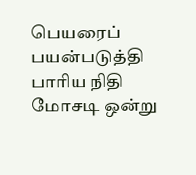பெயரைப் பயன்படுத்தி பாரிய நிதி மோசடி ஒன்று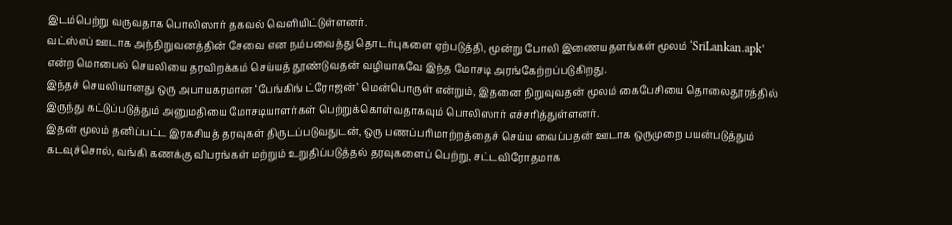இடம்பெற்று வருவதாக பொலிஸார் தகவல் வெளியிட்டுள்ளனர்.
வட்ஸ்எப் ஊடாக அந்நிறுவனத்தின் சேவை என நம்பவைத்து தொடர்புகளை ஏற்படுத்தி, மூன்று போலி இணையதளங்கள் மூலம் ‘SriLankan.apk’ என்ற மொபைல் செயலியை தரவிறக்கம் செய்யத் தூண்டுவதன் வழியாகவே இந்த மோசடி அரங்கேற்றப்படுகிறது.
இந்தச் செயலியானது ஒரு அபாயகரமான ‘பேங்கிங் ட்ரோஜன்’ மென்பொருள் என்றும், இதனை நிறுவுவதன் மூலம் கைபேசியை தொலைதூரத்தில் இருந்து கட்டுப்படுத்தும் அனுமதியை மோசடியாளர்கள் பெற்றுக்கொள்வதாகவும் பொலிஸார் எச்சரித்துள்ளனர்.
இதன் மூலம் தனிப்பட்ட இரகசியத் தரவுகள் திருடப்படுவதுடன், ஒரு பணப்பரிமாற்றத்தைச் செய்ய வைப்பதன் ஊடாக ஒருமுறை பயன்படுத்தும் கடவுச்சொல், வங்கி கணக்கு விபரங்கள் மற்றும் உறுதிப்படுத்தல் தரவுகளைப் பெற்று, சட்டவிரோதமாக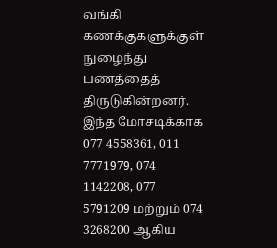வங்கி கணக்குகளுக்குள் நுழைந்து பணத்தைத் திருடுகின்றனர்.
இந்த மோசடிக்காக 077 4558361, 011 7771979, 074 1142208, 077 5791209 மற்றும் 074 3268200 ஆகிய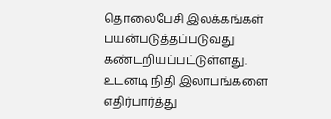தொலைபேசி இலக்கங்கள் பயன்படுத்தப்படுவது கண்டறியப்பட்டுள்ளது.
உடனடி நிதி இலாபங்களை எதிர்பார்த்து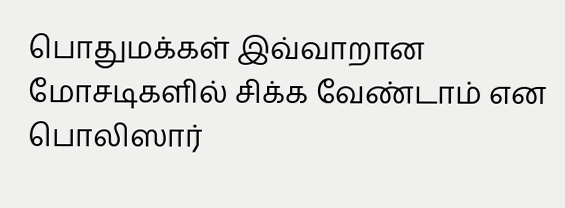பொதுமக்கள் இவ்வாறான மோசடிகளில் சிக்க வேண்டாம் என பொலிஸார்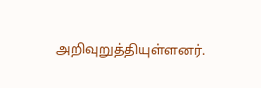அறிவுறுத்தியுள்ளனர்.